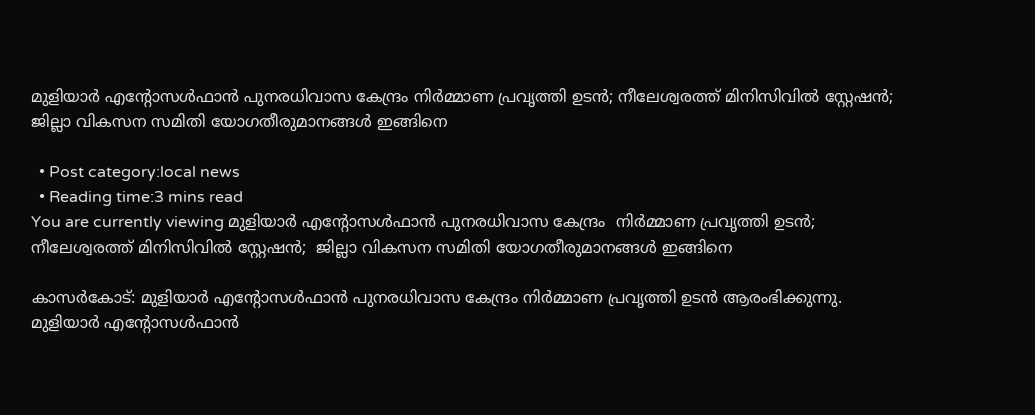മുളിയാര്‍ എന്റോസള്‍ഫാന്‍ പുനരധിവാസ കേന്ദ്രം നിര്‍മ്മാണ പ്രവൃത്തി ഉടന്‍; നീലേശ്വരത്ത് മിനിസിവില്‍ സ്റ്റേഷന്‍; ജില്ലാ വികസന സമിതി യോഗതീരുമാനങ്ങൾ ഇങ്ങിനെ

  • Post category:local news
  • Reading time:3 mins read
You are currently viewing മുളിയാര്‍ എന്റോസള്‍ഫാന്‍ പുനരധിവാസ കേന്ദ്രം  നിര്‍മ്മാണ പ്രവൃത്തി ഉടന്‍; നീലേശ്വരത്ത് മിനിസിവില്‍ സ്റ്റേഷന്‍;  ജില്ലാ വികസന സമിതി യോഗതീരുമാനങ്ങൾ ഇങ്ങിനെ

കാസർകോട്: മുളിയാര്‍ എന്റോസള്‍ഫാന്‍ പുനരധിവാസ കേന്ദ്രം നിര്‍മ്മാണ പ്രവൃത്തി ഉടന്‍ ആരംഭിക്കുന്നു. മുളിയാര്‍ എന്റോസള്‍ഫാന്‍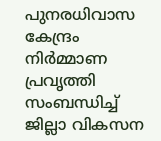പുനരധിവാസ കേന്ദ്രം നിര്‍മ്മാണ പ്രവൃത്തി സംബന്ധിച്ച് ജില്ലാ വികസന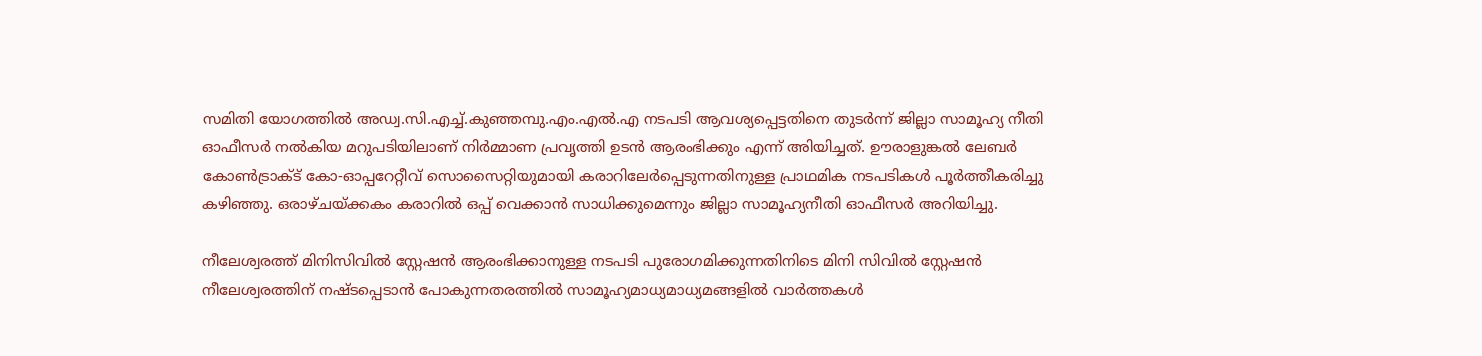സമിതി യോഗത്തില്‍ അഡ്വ.സി.എച്ച്.കുഞ്ഞമ്പു.എം.എല്‍.എ നടപടി ആവശ്യപ്പെട്ടതിനെ തുടര്‍ന്ന് ജില്ലാ സാമൂഹ്യ നീതി ഓഫീസര്‍ നല്‍കിയ മറുപടിയിലാണ് നിര്‍മ്മാണ പ്രവൃത്തി ഉടന്‍ ആരംഭിക്കും എന്ന് അിയിച്ചത്. ഊരാളുങ്കല്‍ ലേബര്‍ കോണ്‍ട്രാക്ട് കോ-ഓപ്പറേറ്റീവ് സൊസൈറ്റിയുമായി കരാറിലേര്‍പ്പെടുന്നതിനുള്ള പ്രാഥമിക നടപടികള്‍ പൂര്‍ത്തീകരിച്ചു കഴിഞ്ഞു. ഒരാഴ്ചയ്ക്കകം കരാറില്‍ ഒപ്പ് വെക്കാന്‍ സാധിക്കുമെന്നും ജില്ലാ സാമൂഹ്യനീതി ഓഫീസര്‍ അറിയിച്ചു.

നീലേശ്വരത്ത് മിനിസിവില്‍ സ്റ്റേഷന്‍ ആരംഭിക്കാനുള്ള നടപടി പുരോഗമിക്കുന്നതിനിടെ മിനി സിവില്‍ സ്റ്റേഷന്‍ നീലേശ്വരത്തിന് നഷ്ടപ്പെടാന്‍ പോകുന്നതരത്തില്‍ സാമൂഹ്യമാധ്യമാധ്യമങ്ങളില്‍ വാര്‍ത്തകള്‍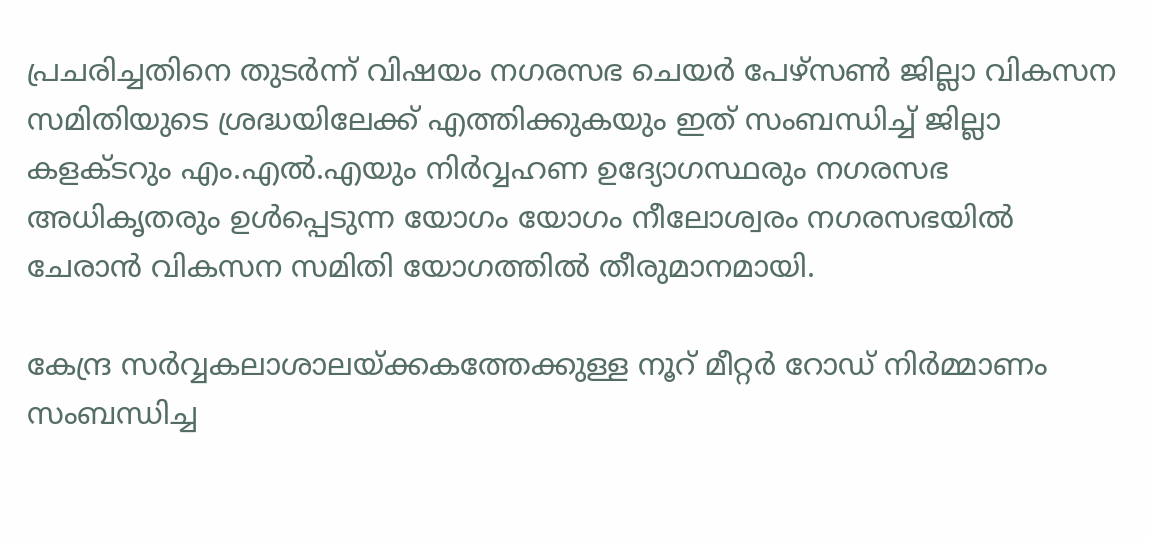പ്രചരിച്ചതിനെ തുടര്‍ന്ന് വിഷയം നഗരസഭ ചെയര്‍ പേഴ്‌സണ്‍ ജില്ലാ വികസന സമിതിയുടെ ശ്രദ്ധയിലേക്ക് എത്തിക്കുകയും ഇത് സംബന്ധിച്ച് ജില്ലാ കളക്ടറും എം.എല്‍.എയും നിര്‍വ്വഹണ ഉദ്യോഗസ്ഥരും നഗരസഭ അധികൃതരും ഉള്‍പ്പെടുന്ന യോഗം യോഗം നീലോശ്വരം നഗരസഭയില്‍ ചേരാന്‍ വികസന സമിതി യോഗത്തില്‍ തീരുമാനമായി.

കേന്ദ്ര സര്‍വ്വകലാശാലയ്ക്കകത്തേക്കുള്ള നൂറ് മീറ്റര്‍ റോഡ് നിര്‍മ്മാണം സംബന്ധിച്ച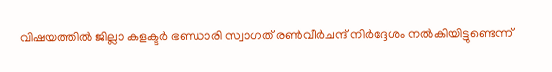വിഷയത്തില്‍ ജില്ലാ കളക്ടര്‍ ഭണ്ഡാരി സ്വാഗത് രണ്‍വീര്‍ചന്ദ് നിര്‍ദ്ദേശം നല്‍കിയിട്ടുണ്ടെന്ന്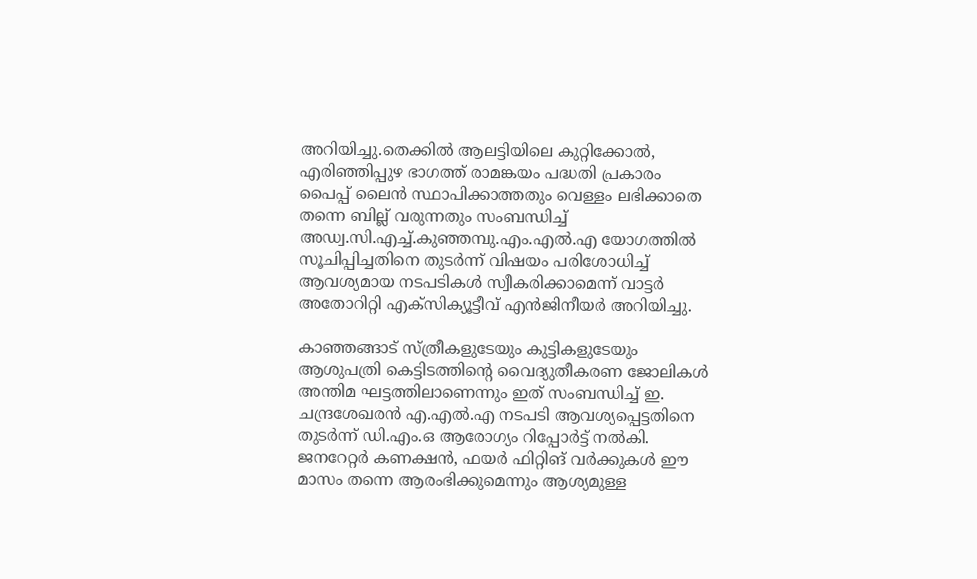അറിയിച്ചു.തെക്കില്‍ ആലട്ടിയിലെ കുറ്റിക്കോല്‍, എരിഞ്ഞിപ്പുഴ ഭാഗത്ത് രാമങ്കയം പദ്ധതി പ്രകാരം പൈപ്പ് ലൈന്‍ സ്ഥാപിക്കാത്തതും വെള്ളം ലഭിക്കാതെ തന്നെ ബില്ല് വരുന്നതും സംബന്ധിച്ച് അഡ്വ.സി.എച്ച്.കുഞ്ഞമ്പു.എം.എല്‍.എ യോഗത്തില്‍ സൂചിപ്പിച്ചതിനെ തുടര്‍ന്ന് വിഷയം പരിശോധിച്ച് ആവശ്യമായ നടപടികള്‍ സ്വീകരിക്കാമെന്ന് വാട്ടര്‍ അതോറിറ്റി എക്‌സിക്യൂട്ടീവ് എന്‍ജിനീയര്‍ അറിയിച്ചു.

കാഞ്ഞങ്ങാട് സ്ത്രീകളുടേയും കുട്ടികളുടേയും ആശുപത്രി കെട്ടിടത്തിൻ്റെ വൈദ്യുതീകരണ ജോലികള്‍ അന്തിമ ഘട്ടത്തിലാണെന്നും ഇത് സംബന്ധിച്ച് ഇ. ചന്ദ്രശേഖരന്‍ എ.എല്‍.എ നടപടി ആവശ്യപ്പെട്ടതിനെ തുടര്‍ന്ന് ഡി.എം.ഒ ആരോഗ്യം റിപ്പോര്‍ട്ട് നല്‍കി. ജനറേറ്റര്‍ കണക്ഷന്‍, ഫയര്‍ ഫിറ്റിങ് വര്‍ക്കുകള്‍ ഈ മാസം തന്നെ ആരംഭിക്കുമെന്നും ആശ്യമുള്ള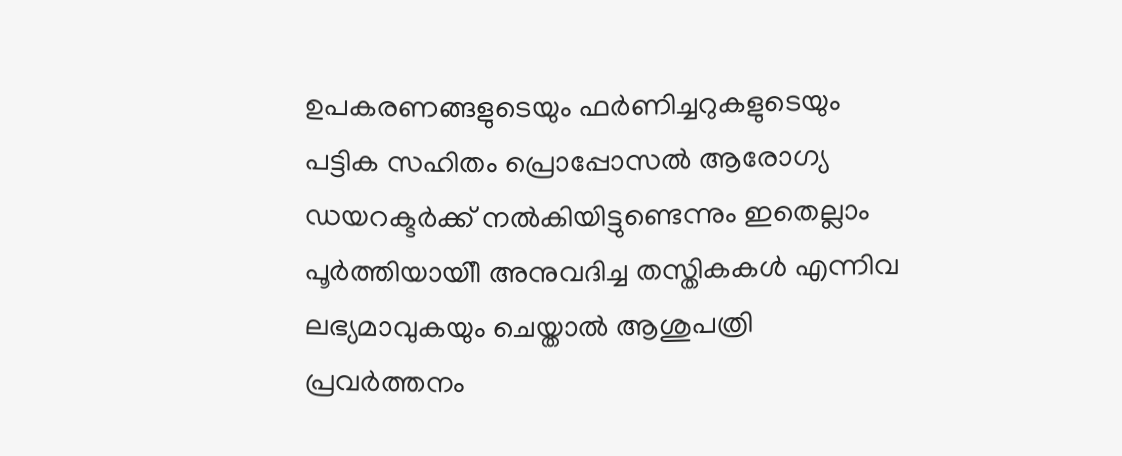ഉപകരണങ്ങളുടെയും ഫര്‍ണിച്ചറുകളുടെയും പട്ടിക സഹിതം പ്രൊപ്പോസല്‍ ആരോഗ്യ ഡയറക്ടര്‍ക്ക് നല്‍കിയിട്ടുണ്ടെന്നും ഇതെല്ലാം പൂര്‍ത്തിയായിീ അനുവദിച്ച തസ്തികകള്‍ എന്നിവ ലഭ്യമാവുകയും ചെയ്താല്‍ ആശുപത്രി പ്രവര്‍ത്തനം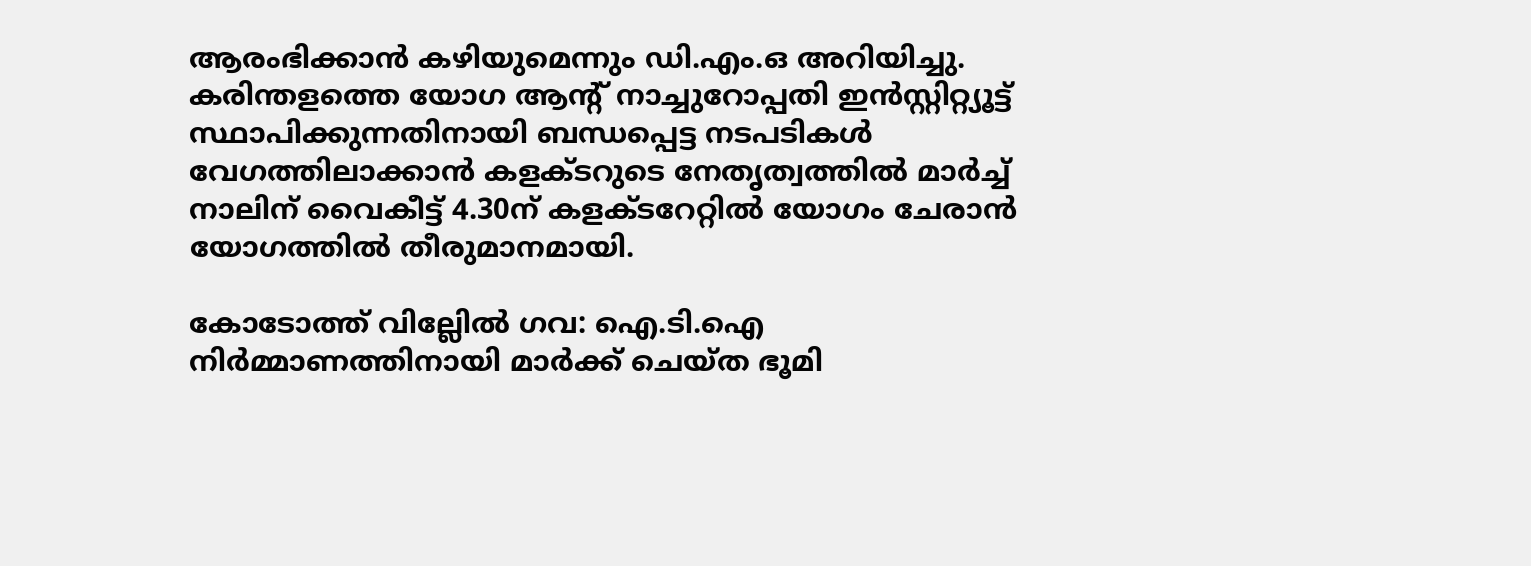ആരംഭിക്കാന്‍ കഴിയുമെന്നും ഡി.എം.ഒ അറിയിച്ചു. കരിന്തളത്തെ യോഗ ആന്റ് നാച്ചുറോപ്പതി ഇന്‍സ്റ്റിറ്റ്യൂട്ട് സ്ഥാപിക്കുന്നതിനായി ബന്ധപ്പെട്ട നടപടികള്‍ വേഗത്തിലാക്കാന്‍ കളക്ടറുടെ നേതൃത്വത്തില്‍ മാര്‍ച്ച് നാലിന് വൈകീട്ട് 4.30ന് കളക്ടറേറ്റില്‍ യോഗം ചേരാന്‍ യോഗത്തില്‍ തീരുമാനമായി.

കോടോത്ത് വില്ലേില്‍ ഗവ: ഐ.ടി.ഐ നിര്‍മ്മാണത്തിനായി മാര്‍ക്ക് ചെയ്ത ഭൂമി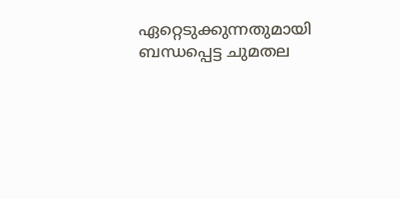ഏറ്റെടുക്കുന്നതുമായി ബന്ധപ്പെട്ട ചുമതല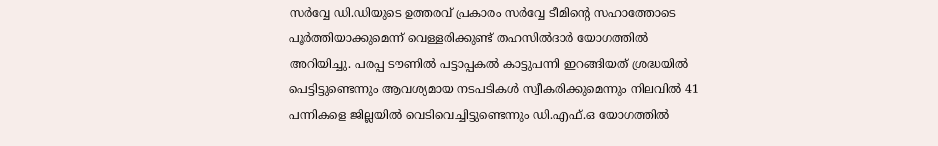സര്‍വ്വേ ഡി.ഡിയുടെ ഉത്തരവ് പ്രകാരം സര്‍വ്വേ ടീമിൻ്റെ സഹാത്തോടെ പൂര്‍ത്തിയാക്കുമെന്ന് വെള്ളരിക്കുണ്ട് തഹസിൽദാർ യോഗത്തില്‍ അറിയിച്ചു. പരപ്പ ടൗണില്‍ പട്ടാപ്പകല്‍ കാട്ടുപന്നി ഇറങ്ങിയത് ശ്രദ്ധയില്‍ പെട്ടിട്ടുണ്ടെന്നും ആവശ്യമായ നടപടികള്‍ സ്വീകരിക്കുമെന്നും നിലവില്‍ 41 പന്നികളെ ജില്ലയില്‍ വെടിവെച്ചിട്ടുണ്ടെന്നും ഡി.എഫ്.ഒ യോഗത്തില്‍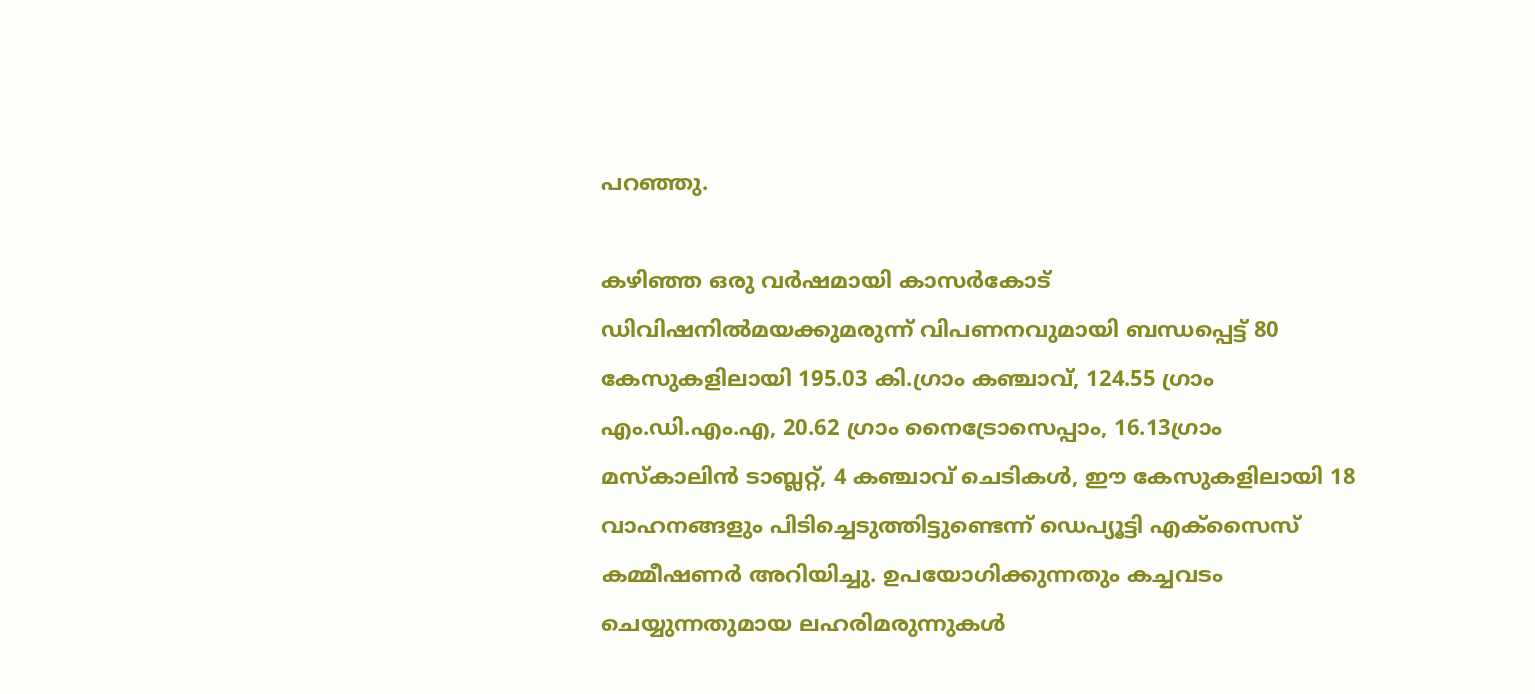പറഞ്ഞു.

കഴിഞ്ഞ ഒരു വര്‍ഷമായി കാസര്‍കോട് ഡിവിഷനില്‍മയക്കുമരുന്ന് വിപണനവുമായി ബന്ധപ്പെട്ട് 80 കേസുകളിലായി 195.03 കി.ഗ്രാം കഞ്ചാവ്, 124.55 ഗ്രാം എം.ഡി.എം.എ, 20.62 ഗ്രാം നൈട്രോസെപ്പാം, 16.13ഗ്രാം മസ്‌കാലിന്‍ ടാബ്ലറ്റ്, 4 കഞ്ചാവ് ചെടികള്‍, ഈ കേസുകളിലായി 18 വാഹനങ്ങളും പിടിച്ചെടുത്തിട്ടുണ്ടെന്ന് ഡെപ്യൂട്ടി എക്സൈസ് കമ്മീഷണര്‍ അറിയിച്ചു. ഉപയോഗിക്കുന്നതും കച്ചവടം ചെയ്യുന്നതുമായ ലഹരിമരുന്നുകള്‍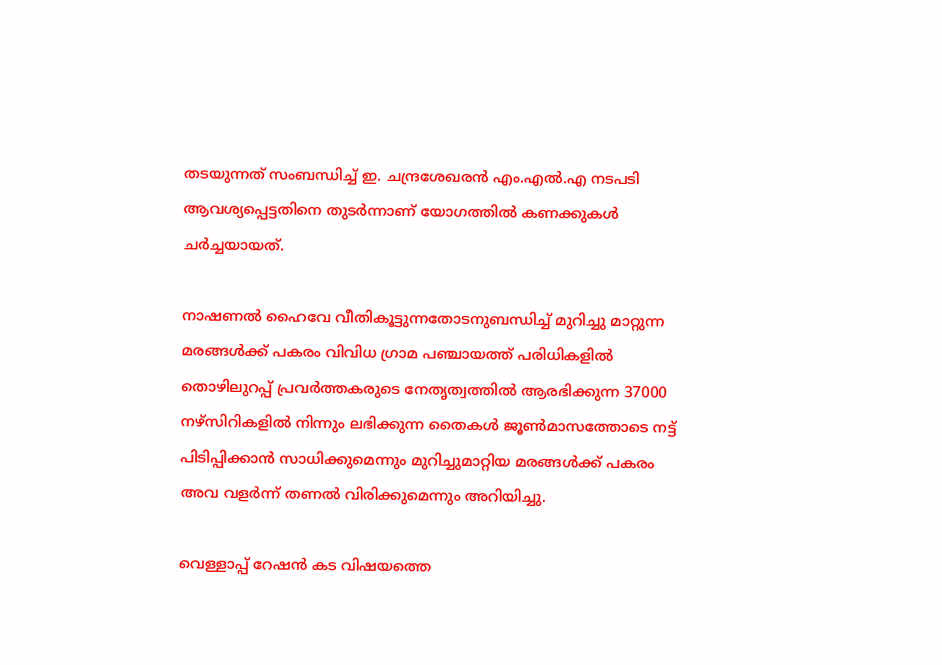തടയുന്നത് സംബന്ധിച്ച് ഇ. ചന്ദ്രശേഖരന്‍ എം.എല്‍.എ നടപടി ആവശ്യപ്പെട്ടതിനെ തുടര്‍ന്നാണ് യോഗത്തില്‍ കണക്കുകള്‍ ചര്‍ച്ചയായത്.

നാഷണല്‍ ഹൈവേ വീതികൂട്ടുന്നതോടനുബന്ധിച്ച് മുറിച്ചു മാറ്റുന്ന മരങ്ങള്‍ക്ക് പകരം വിവിധ ഗ്രാമ പഞ്ചായത്ത് പരിധികളില്‍ തൊഴിലുറപ്പ് പ്രവര്‍ത്തകരുടെ നേതൃത്വത്തില്‍ ആരഭിക്കുന്ന 37000 നഴ്സിറികളില്‍ നിന്നും ലഭിക്കുന്ന തൈകള്‍ ജൂണ്‍മാസത്തോടെ നട്ട് പിടിപ്പിക്കാന്‍ സാധിക്കുമെന്നും മുറിച്ചുമാറ്റിയ മരങ്ങള്‍ക്ക് പകരം അവ വളര്‍ന്ന് തണല്‍ വിരിക്കുമെന്നും അറിയിച്ചു.

വെള്ളാപ്പ് റേഷന്‍ കട വിഷയത്തെ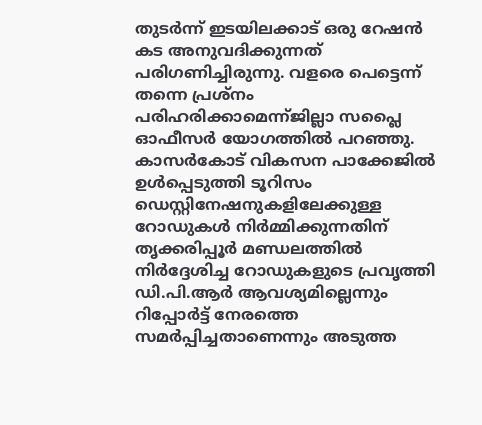തുടര്‍ന്ന് ഇടയിലക്കാട് ഒരു റേഷന്‍ കട അനുവദിക്കുന്നത് പരിഗണിച്ചിരുന്നു. വളരെ പെട്ടെന്ന് തന്നെ പ്രശ്നം പരിഹരിക്കാമെന്ന്ജില്ലാ സപ്ലൈ ഓഫീസര്‍ യോഗത്തില്‍ പറഞ്ഞു. കാസര്‍കോട് വികസന പാക്കേജില്‍ ഉള്‍പ്പെടുത്തി ടൂറിസം ഡെസ്റ്റിനേഷനുകളിലേക്കുള്ള റോഡുകള്‍ നിര്‍മ്മിക്കുന്നതിന് തൃക്കരിപ്പൂര്‍ മണ്ഡലത്തില്‍ നിര്‍ദ്ദേശിച്ച റോഡുകളുടെ പ്രവൃത്തി ഡി.പി.ആര്‍ ആവശ്യമില്ലെന്നും റിപ്പോര്‍ട്ട് നേരത്തെ സമര്‍പ്പിച്ചതാണെന്നും അടുത്ത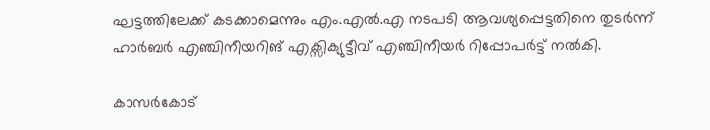ഘട്ടത്തിലേക്ക് കടക്കാമെന്നും എം.എല്‍.എ നടപടി ആവശ്യപ്പെട്ടതിനെ തുടര്‍ന്ന് ഹാര്‍ബര്‍ എഞ്ചിനീയറിങ് എക്സിക്യുട്ടീവ് എഞ്ചിനീയര്‍ റിപ്പോപര്‍ട്ട് നല്‍കി.

കാസര്‍കോട്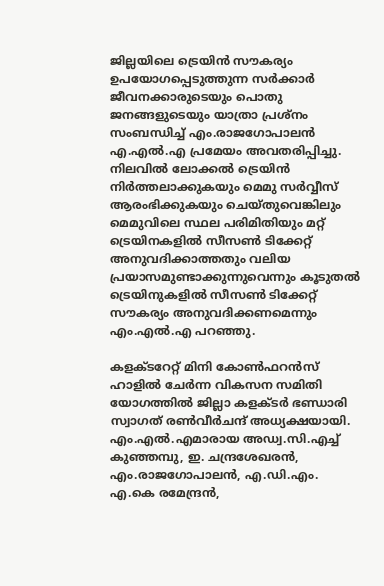ജില്ലയിലെ ട്രെയിന്‍ സൗകര്യം ഉപയോഗപ്പെടുത്തുന്ന സര്‍ക്കാര്‍ ജീവനക്കാരുടെയും പൊതു ജനങ്ങളുടെയും യാത്രാ പ്രശ്നം സംബന്ധിച്ച് എം.രാജഗോപാലന്‍ എ.എല്‍.എ പ്രമേയം അവതരിപ്പിച്ചു. നിലവില്‍ ലോക്കല്‍ ട്രെയിന്‍ നിര്‍ത്തലാക്കുകയും മെമു സര്‍വ്വീസ് ആരംഭിക്കുകയും ചെയ്തുവെങ്കിലും മെമുവിലെ സ്ഥല പരിമിതിയും മറ്റ് ട്രെയിനകളില്‍ സീസണ്‍ ടിക്കേറ്റ് അനുവദിക്കാത്തതും വലിയ പ്രയാസമുണ്ടാക്കുന്നുവെന്നും കൂടുതല്‍ ട്രെയിനുകളില്‍ സീസണ്‍ ടിക്കേറ്റ് സൗകര്യം അനുവദിക്കണമെന്നും എം.എല്‍.എ പറഞ്ഞു.

കളക്ടറേറ്റ് മിനി കോണ്‍ഫറന്‍സ് ഹാളില്‍ ചേര്‍ന്ന വികസന സമിതി യോഗത്തില്‍ ജില്ലാ കളക്ടര്‍ ഭണ്ഡാരി സ്വാഗത് രണ്‍വീര്‍ചന്ദ് അധ്യക്ഷയായി. എം.എല്‍.എമാരായ അഡ്വ.സി.എച്ച് കുഞ്ഞമ്പു, ഇ. ചന്ദ്രശേഖരന്‍, എം.രാജഗോപാലന്‍, എ.ഡി.എം. എ.കെ രമേന്ദ്രന്‍,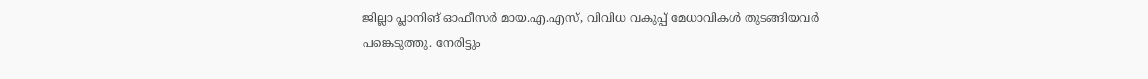ജില്ലാ പ്ലാനിങ് ഓഫീസര്‍ മായ.എ.എസ്, വിവിധ വകുപ്പ് മേധാവികള്‍ തുടങ്ങിയവര്‍ പങ്കെടുത്തു. നേരിട്ടും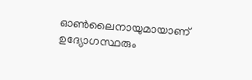ഓണ്‍ലൈനായുമായാണ് ഉദ്യോഗസ്ഥരും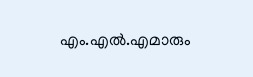എം.എല്‍.എമാരും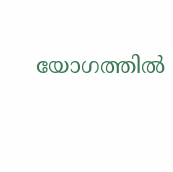യോഗത്തില്‍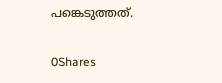പങ്കെടുത്തത്.

0Shares